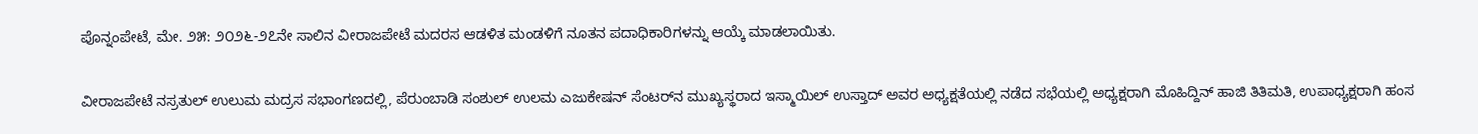ಪೊನ್ನಂಪೇಟೆ, ಮೇ. ೨೫: ೨೦೨೬-೨೭ನೇ ಸಾಲಿನ ವೀರಾಜಪೇಟೆ ಮದರಸ ಆಡಳಿತ ಮಂಡಳಿಗೆ ನೂತನ ಪದಾಧಿಕಾರಿಗಳನ್ನು ಆಯ್ಕೆ ಮಾಡಲಾಯಿತು.

ವೀರಾಜಪೇಟೆ ನಸ್ರತುಲ್ ಉಲುಮ ಮದ್ರಸ ಸಭಾಂಗಣದಲ್ಲಿ, ಪೆರುಂಬಾಡಿ ಸಂಶುಲ್ ಉಲಮ ಎಜುಕೇಷನ್ ಸೆಂಟರ್‌ನ ಮುಖ್ಯಸ್ಥರಾದ ಇಸ್ಮಾಯಿಲ್ ಉಸ್ತಾದ್ ಅವರ ಅಧ್ಯಕ್ಷತೆಯಲ್ಲಿ ನಡೆದ ಸಭೆಯಲ್ಲಿ ಅಧ್ಯಕ್ಷರಾಗಿ ಮೊಹಿದ್ದಿನ್ ಹಾಜಿ ತಿತಿಮತಿ, ಉಪಾಧ್ಯಕ್ಷರಾಗಿ ಹಂಸ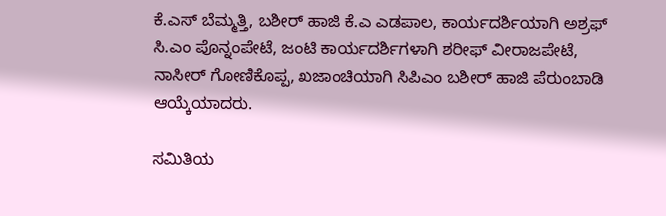ಕೆ.ಎಸ್ ಬೆಮ್ಮತ್ತಿ, ಬಶೀರ್ ಹಾಜಿ ಕೆ.ಎ ಎಡಪಾಲ, ಕಾರ್ಯದರ್ಶಿಯಾಗಿ ಅಶ್ರಫ್ ಸಿ.ಎಂ ಪೊನ್ನಂಪೇಟೆ, ಜಂಟಿ ಕಾರ್ಯದರ್ಶಿಗಳಾಗಿ ಶರೀಫ್ ವೀರಾಜಪೇಟೆ, ನಾಸೀರ್ ಗೋಣಿಕೊಪ್ಪ, ಖಜಾಂಚಿಯಾಗಿ ಸಿಪಿಎಂ ಬಶೀರ್ ಹಾಜಿ ಪೆರುಂಬಾಡಿ ಆಯ್ಕೆಯಾದರು.

ಸಮಿತಿಯ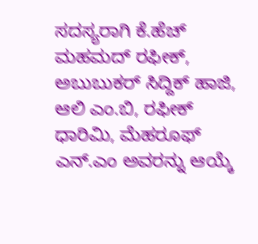ಸದಸ್ಯರಾಗಿ ಕೆ.ಹೆಚ್ ಮಹಮದ್ ರಫೀಕ್, ಅಬುಬುಕರ್ ಸಿದ್ದಿಕ್ ಹಾಜಿ, ಆಲಿ ಎಂ.ಬಿ, ರಫೀಕ್ ಧಾರಿಮಿ, ಮೆಹರೂಫ್ ಎನ್.ಎಂ ಅವರನ್ನು ಆಯ್ಕೆ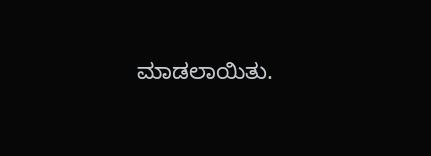ಮಾಡಲಾಯಿತು.